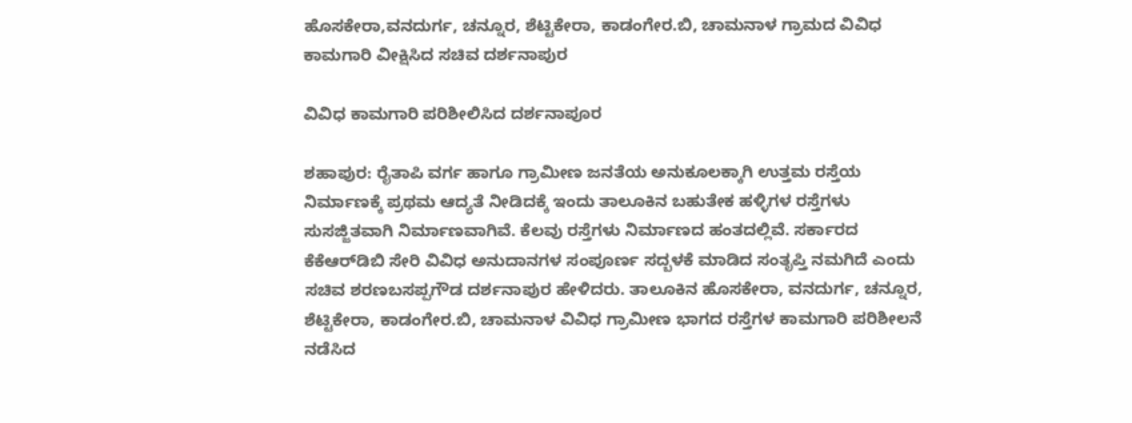ಹೊಸಕೇರಾ,ವನದುರ್ಗ, ಚನ್ನೂರ, ಶೆಟ್ಟಿಕೇರಾ, ಕಾಡಂಗೇರ.ಬಿ, ಚಾಮನಾಳ ಗ್ರಾಮದ ವಿವಿಧ ಕಾಮಗಾರಿ ವೀಕ್ಷಿಸಿದ ಸಚಿವ ದರ್ಶನಾಪುರ

ವಿವಿಧ ಕಾಮಗಾರಿ ಪರಿಶೀಲಿಸಿದ ದರ್ಶನಾಪೂರ

ಶಹಾಪುರ: ರೈತಾಪಿ ವರ್ಗ ಹಾಗೂ ಗ್ರಾಮೀಣ ಜನತೆಯ ಅನುಕೂಲಕ್ಕಾಗಿ ಉತ್ತಮ ರಸ್ತೆಯ ನಿರ್ಮಾಣಕ್ಕೆ ಪ್ರಥಮ ಆದ್ಯತೆ ನೀಡಿದಕ್ಕೆ ಇಂದು ತಾಲೂಕಿನ ಬಹುತೇಕ ಹಳ್ಳಿಗಳ ರಸ್ತೆಗಳು ಸುಸಜ್ಜಿತವಾಗಿ ನಿರ್ಮಾಣವಾಗಿವೆ. ಕೆಲವು ರಸ್ತೆಗಳು ನಿರ್ಮಾಣದ ಹಂತದಲ್ಲಿವೆ. ಸರ್ಕಾರದ ಕೆಕೆಆರ್‌ಡಿಬಿ ಸೇರಿ ವಿವಿಧ ಅನುದಾನಗಳ ಸಂಪೂರ್ಣ ಸದ್ಬಳಕೆ ಮಾಡಿದ ಸಂತೃಪ್ತಿ ನಮಗಿದೆ ಎಂದು ಸಚಿವ ಶರಣಬಸಪ್ಪಗೌಡ ದರ್ಶನಾಪುರ ಹೇಳಿದರು. ತಾಲೂಕಿನ ಹೊಸಕೇರಾ, ವನದುರ್ಗ, ಚನ್ನೂರ, ಶೆಟ್ಟಿಕೇರಾ, ಕಾಡಂಗೇರ.ಬಿ, ಚಾಮನಾಳ ವಿವಿಧ ಗ್ರಾಮೀಣ ಭಾಗದ ರಸ್ತೆಗಳ ಕಾಮಗಾರಿ ಪರಿಶೀಲನೆ ನಡೆಸಿದ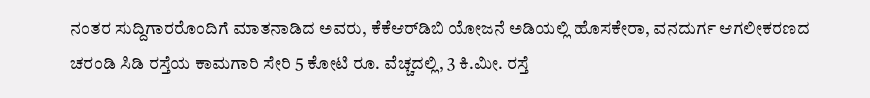ನಂತರ ಸುದ್ದಿಗಾರರೊಂದಿಗೆ ಮಾತನಾಡಿದ ಅವರು, ಕೆಕೆಆರ್‌ಡಿಬಿ ಯೋಜನೆ ಅಡಿಯಲ್ಲಿ ಹೊಸಕೇರಾ, ವನದುರ್ಗ ಆಗಲೀಕರಣದ ಚರಂಡಿ ಸಿಡಿ ರಸ್ತೆಯ ಕಾಮಗಾರಿ ಸೇರಿ 5 ಕೋಟಿ ರೂ. ವೆಚ್ಚದಲ್ಲಿ, 3 ಕಿ.ಮೀ. ರಸ್ತೆ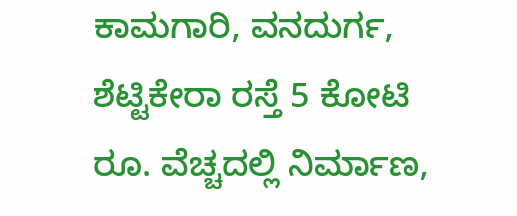ಕಾಮಗಾರಿ, ವನದುರ್ಗ, ಶೆಟ್ಟಿಕೇರಾ ರಸ್ತೆ 5 ಕೋಟಿ ರೂ. ವೆಚ್ಚದಲ್ಲಿ ನಿರ್ಮಾಣ,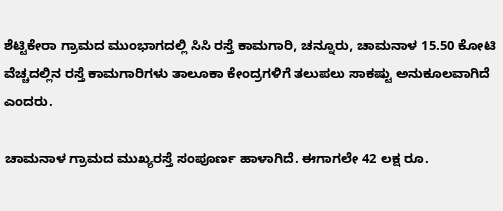ಶೆಟ್ಟಿಕೇರಾ ಗ್ರಾಮದ ಮುಂಭಾಗದಲ್ಲಿ ಸಿಸಿ ರಸ್ತೆ ಕಾಮಗಾರಿ, ಚನ್ನೂರು, ಚಾಮನಾಳ 15.50 ಕೋಟಿ ವೆಚ್ಚದಲ್ಲಿನ ರಸ್ತೆ ಕಾಮಗಾರಿಗಳು ತಾಲೂಕಾ ಕೇಂದ್ರಗಳಿಗೆ ತಲುಪಲು ಸಾಕಷ್ಟು ಅನುಕೂಲವಾಗಿದೆ ಎಂದರು.

ಚಾಮನಾಳ ಗ್ರಾಮದ ಮುಖ್ಯರಸ್ತೆ ಸಂಪೂರ್ಣ ಹಾಳಾಗಿದೆ. ಈಗಾಗಲೇ 42 ಲಕ್ಷ ರೂ.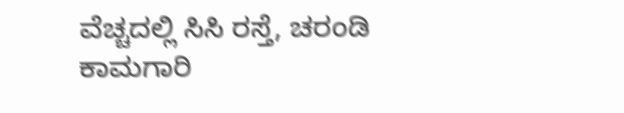ವೆಚ್ಚದಲ್ಲಿ ಸಿಸಿ ರಸ್ತೆ, ಚರಂಡಿ ಕಾಮಗಾರಿ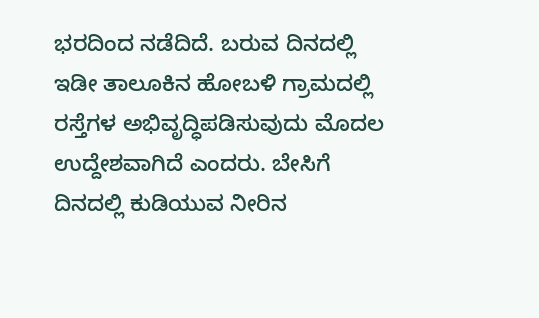ಭರದಿಂದ ನಡೆದಿದೆ. ಬರುವ ದಿನದಲ್ಲಿ ಇಡೀ ತಾಲೂಕಿನ ಹೋಬಳಿ ಗ್ರಾಮದಲ್ಲಿ ರಸ್ತೆಗಳ ಅಭಿವೃದ್ಧಿಪಡಿಸುವುದು ಮೊದಲ ಉದ್ದೇಶವಾಗಿದೆ ಎಂದರು. ಬೇಸಿಗೆ ದಿನದಲ್ಲಿ ಕುಡಿಯುವ ನೀರಿನ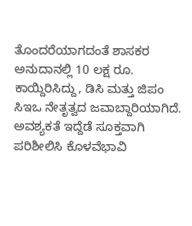ತೊಂದರೆಯಾಗದಂತೆ ಶಾಸಕರ ಅನುದಾನಲ್ಲಿ 10 ಲಕ್ಷ ರೂ. ಕಾಯ್ದಿರಿಸಿದ್ದು, ಡಿಸಿ ಮತ್ತು ಜಿಪಂ ಸಿಇಒ ನೇತೃತ್ವದ ಜವಾಬ್ದಾರಿಯಾಗಿದೆ. ಅವಶ್ಯಕತೆ ಇದ್ದೆಡೆ ಸೂಕ್ತವಾಗಿ ಪರಿಶೀಲಿಸಿ ಕೊಳವೆಭಾವಿ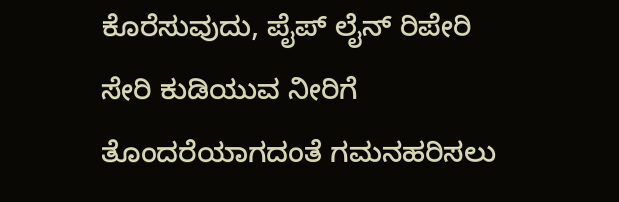ಕೊರೆಸುವುದು, ಪೈಪ್‌ ಲೈನ್ ರಿಪೇರಿ ಸೇರಿ ಕುಡಿಯುವ ನೀರಿಗೆ ತೊಂದರೆಯಾಗದಂತೆ ಗಮನಹರಿಸಲು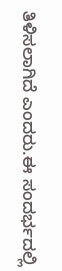ತಿಳಿಸಲಾಗಿದೆ ಎಂದರು.ಈ ಸಂದರ್ಭದಲ್ಲಿ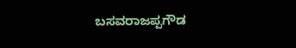ಬಸವರಾಜಪ್ಪಗೌಡ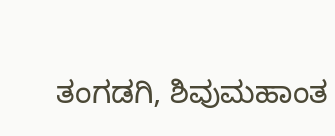ತಂಗಡಗಿ, ಶಿವುಮಹಾಂತ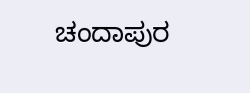ಚಂದಾಪುರ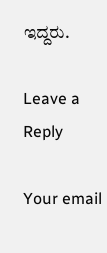ಇದ್ದರು.

Leave a Reply

Your email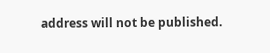address will not be published.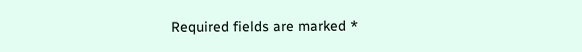Required fields are marked *